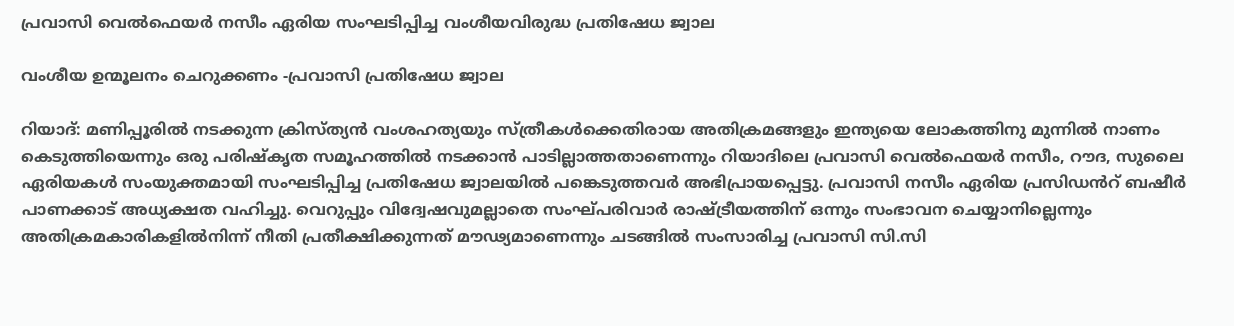പ്രവാസി വെൽഫെയർ നസീം ഏരിയ സംഘടിപ്പിച്ച വംശീയവിരുദ്ധ പ്രതിഷേധ ജ്വാല

വംശീയ ഉന്മൂലനം ചെറുക്കണം -പ്രവാസി പ്രതിഷേധ ജ്വാല

റിയാദ്: മണിപ്പൂരിൽ നടക്കുന്ന ക്രിസ്ത്യൻ വംശഹത്യയും സ്ത്രീകള്‍ക്കെതിരായ അതിക്രമങ്ങളും ഇന്ത്യയെ ലോകത്തിനു മുന്നിൽ നാണം കെടുത്തിയെന്നും ഒരു പരിഷ്കൃത സമൂഹത്തിൽ നടക്കാൻ പാടില്ലാത്തതാണെന്നും റിയാദിലെ പ്രവാസി വെൽഫെയർ നസീം, റൗദ, സുലൈ ഏരിയകൾ സംയുക്തമായി സംഘടിപ്പിച്ച പ്രതിഷേധ ജ്വാലയിൽ പങ്കെടുത്തവർ അഭിപ്രായപ്പെട്ടു. പ്രവാസി നസീം ഏരിയ പ്രസിഡൻറ് ബഷീർ പാണക്കാട് അധ്യക്ഷത വഹിച്ചു. വെറുപ്പും വിദ്വേഷവുമല്ലാതെ സംഘ്പരിവാർ രാഷ്ട്രീയത്തിന് ഒന്നും സംഭാവന ചെയ്യാനില്ലെന്നും അതിക്രമകാരികളിൽനിന്ന് നീതി പ്രതീക്ഷിക്കുന്നത് മൗഢ്യമാണെന്നും ചടങ്ങിൽ സംസാരിച്ച പ്രവാസി സി.സി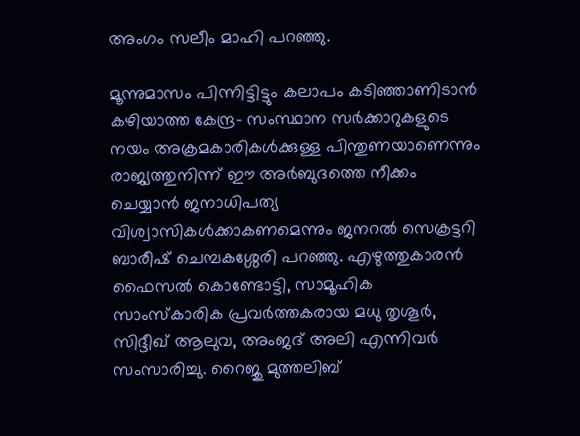അംഗം സലീം മാഹി പറഞ്ഞു.

മൂന്നുമാസം പിന്നിട്ടിട്ടും കലാപം കടിഞ്ഞാണിടാൻ കഴിയാത്ത കേന്ദ്ര- സംസ്ഥാന സർക്കാറുകളുടെ നയം അക്രമകാരികൾക്കുള്ള പിന്തുണയാണെന്നും രാജ്യത്തുനിന്ന് ഈ അര്‍ബുദത്തെ നീക്കം ചെയ്യാൻ ജനാധിപത്യ വിശ്വാസികൾക്കാകണമെന്നും ജനറൽ സെക്രട്ടറി ബാരീഷ് ചെമ്പകശ്ശേരി പറഞ്ഞു. എഴുത്തുകാരൻ ഫൈസൽ കൊണ്ടോട്ടി, സാമൂഹിക സാംസ്കാരിക പ്രവർത്തകരായ മധു തൃശൂർ, സിദ്ദീഖ് ആലുവ, അംജദ് അലി എന്നിവർ സംസാരിച്ചു. റൈജു മുത്തലിബ്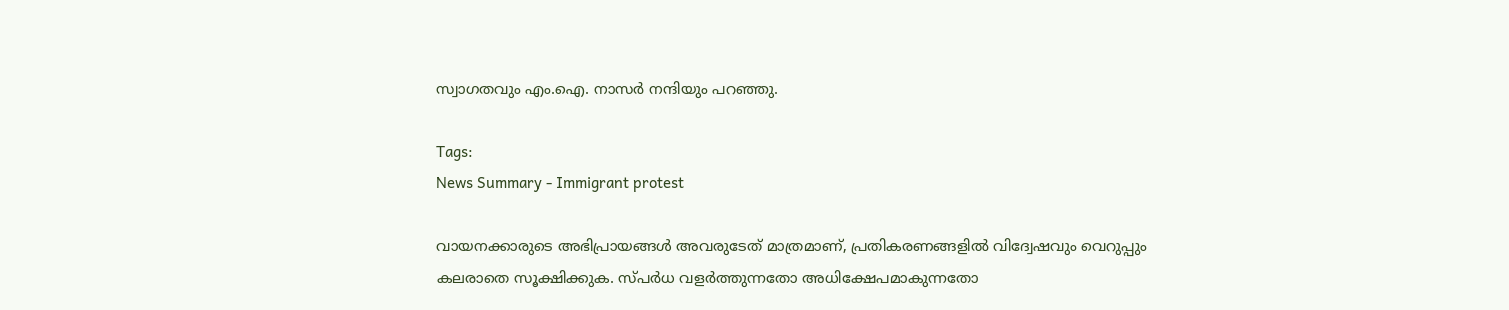സ്വാഗതവും എം.ഐ. നാസർ നന്ദിയും പറഞ്ഞു.

Tags:
News Summary - Immigrant protest

വായനക്കാരുടെ അഭിപ്രായങ്ങള്‍ അവരുടേത് മാത്രമാണ്, പ്രതികരണങ്ങളിൽ വിദ്വേഷവും വെറുപ്പും കലരാതെ സൂക്ഷിക്കുക. സ്പർധ വളർത്തുന്നതോ അധിക്ഷേപമാകുന്നതോ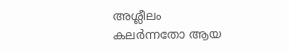അശ്ലീലം കലർന്നതോ ആയ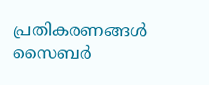പ്രതികരണങ്ങൾ സൈബർ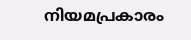നിയമപ്രകാരം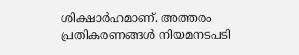ശിക്ഷാർഹമാണ്. അത്തരം പ്രതികരണങ്ങൾ നിയമനടപടി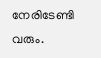നേരിടേണ്ടി വരും.